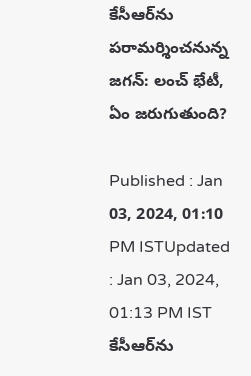కేసీఆర్‌ను పరామర్శించనున్న జగన్: లంచ్ భేటీ, ఏం జరుగుతుంది?

Published : Jan 03, 2024, 01:10 PM ISTUpdated : Jan 03, 2024, 01:13 PM IST
కేసీఆర్‌ను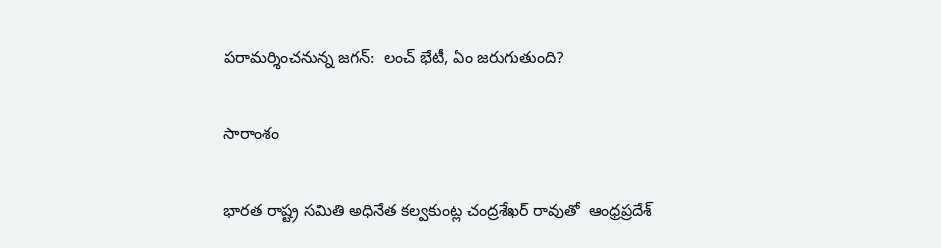పరామర్శించనున్న జగన్:  లంచ్ భేటీ, ఏం జరుగుతుంది?

సారాంశం

భారత రాష్ట్ర సమితి అధినేత కల్వకుంట్ల చంద్రశేఖర్ రావుతో  ఆంధ్రప్రదేశ్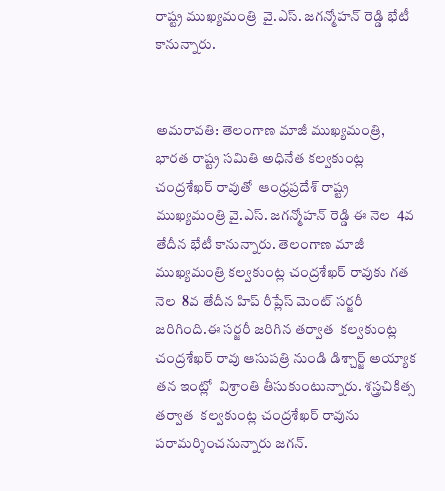రాష్ట్ర ముఖ్యమంత్రి  వై.ఎస్. జగన్మోహన్ రెడ్డి భేటీ కానున్నారు.


అమరావతి: తెలంగాణ మాజీ ముఖ్యమంత్రి, భారత రాష్ట్ర సమితి అధినేత కల్వకుంట్ల చంద్రశేఖర్ రావుతో  ఆంధ్రప్రదేశ్ రాష్ట్ర ముఖ్యమంత్రి వై.ఎస్. జగన్మోహన్ రెడ్డి ఈ నెల  4వ తేదీన భేటీ కానున్నారు. తెలంగాణ మాజీ ముఖ్యమంత్రి కల్వకుంట్ల చంద్రశేఖర్ రావుకు గత నెల  8వ తేదీన హిప్ రీప్లేస్ మెంట్ సర్జరీ జరిగింది.ఈ సర్జరీ జరిగిన తర్వాత  కల్వకుంట్ల చంద్రశేఖర్ రావు ఆసుపత్రి నుండి డిశ్చార్జ్ అయ్యాక  తన ఇంట్లో  విశ్రాంతి తీసుకుంటున్నారు. శస్త్రచికిత్స తర్వాత  కల్వకుంట్ల చంద్రశేఖర్ రావును పరామర్శించనున్నారు జగన్.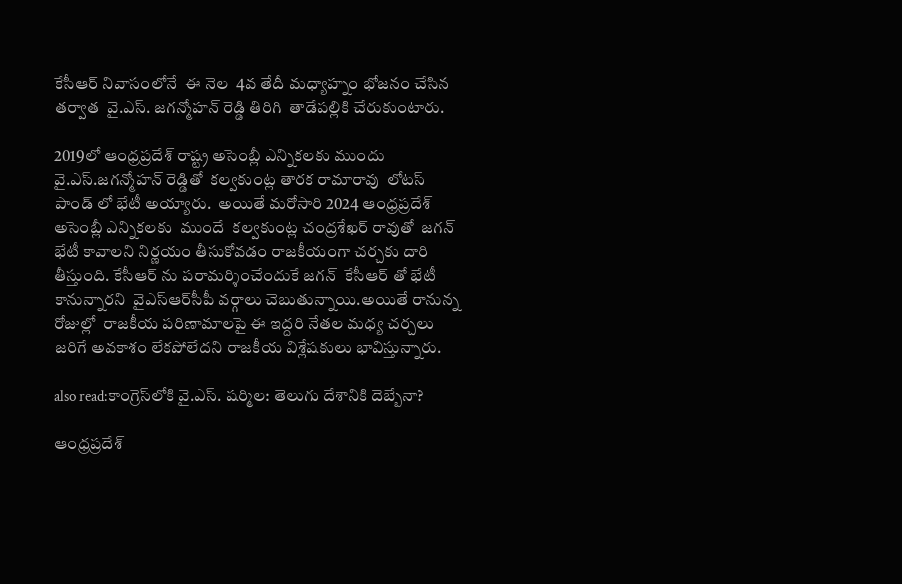కేసీఆర్ నివాసంలోనే  ఈ నెల  4వ తేదీ మధ్యాహ్నం భోజనం చేసిన తర్వాత  వై.ఎస్. జగన్మోహన్ రెడ్డి తిరిగి  తాడేపల్లికి చేరుకుంటారు.

2019లో ఆంధ్రప్రదేశ్ రాష్ట్ర అసెంబ్లీ ఎన్నికలకు ముందు  వై.ఎస్.జగన్మోహన్ రెడ్డితో  కల్వకుంట్ల తారక రామారావు  లోటస్ పాండ్ లో భేటీ అయ్యారు.  అయితే మరోసారి 2024 ఆంధ్రప్రదేశ్ అసెంబ్లీ ఎన్నికలకు  ముందే  కల్వకుంట్ల చంద్రశేఖర్ రావుతో  జగన్ భేటీ కావాలని నిర్ణయం తీసుకోవడం రాజకీయంగా చర్చకు దారి తీస్తుంది. కేసీఆర్ ను పరామర్శించేందుకే జగన్  కేసీఆర్ తో భేటీ కానున్నారని  వైఎస్ఆర్‌సీపీ వర్గాలు చెబుతున్నాయి.అయితే రానున్న రోజుల్లో  రాజకీయ పరిణామాలపై ఈ ఇద్దరి నేతల మధ్య చర్చలు జరిగే అవకాశం లేకపోలేదని రాజకీయ విశ్లేషకులు భావిస్తున్నారు.

also read:కాంగ్రెస్‌లోకి వై.ఎస్. షర్మిల: తెలుగు దేశానికి దెబ్బేనా?

ఆంధ్రప్రదేశ్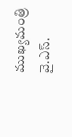ముఖ్యమంత్రి వై.ఎస్.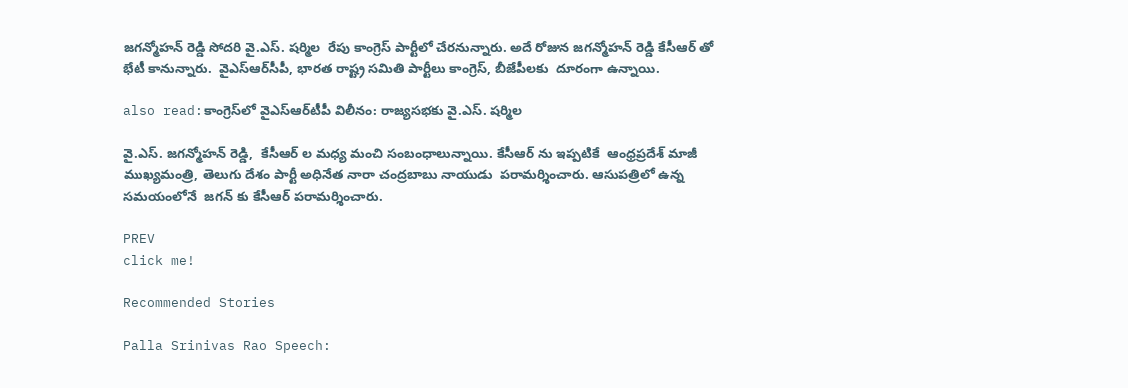జగన్మోహన్ రెడ్డి సోదరి వై.ఎస్. షర్మిల  రేపు కాంగ్రెస్ పార్టీలో చేరనున్నారు. అదే రోజున జగన్మోహన్ రెడ్డి కేసీఆర్ తో భేటీ కానున్నారు.  వైఎస్ఆర్‌సీపీ, భారత రాష్ట్ర సమితి పార్టీలు కాంగ్రెస్, బీజేపీలకు  దూరంగా ఉన్నాయి.

also read:కాంగ్రెస్‌లో వైఎస్ఆర్‌టీపీ విలీనం: రాజ్యసభకు వై.ఎస్. షర్మిల

వై.ఎస్. జగన్మోహన్ రెడ్డి,  కేసీఆర్ ల మధ్య మంచి సంబంధాలున్నాయి. కేసీఆర్ ను ఇప్పటికే  ఆంధ్రప్రదేశ్ మాజీ ముఖ్యమంత్రి, తెలుగు దేశం పార్టీ అధినేత నారా చంద్రబాబు నాయుడు  పరామర్శించారు. ఆసుపత్రిలో ఉన్న సమయంలోనే  జగన్ కు కేసీఆర్ పరామర్శించారు.

PREV
click me!

Recommended Stories

Palla Srinivas Rao Speech: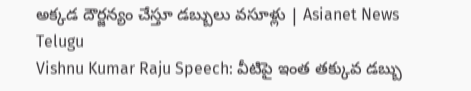అక్కడ దౌర్జన్యం చేస్తూ డబ్బులు వసూళ్లు | Asianet News Telugu
Vishnu Kumar Raju Speech: వీటిపై ఇంత తక్కువ డబ్బు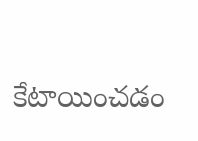కేటాయించడం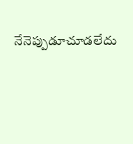నేనెప్పుడూచూడలేదు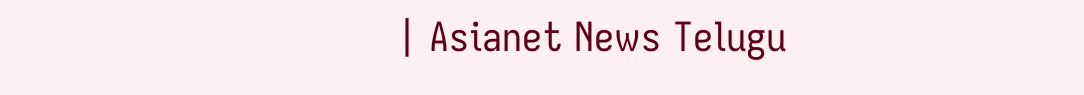| Asianet News Telugu